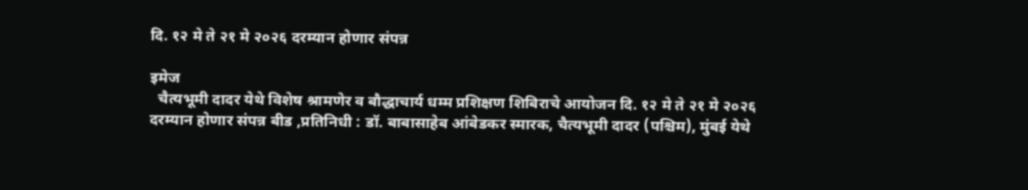दि. १२ मे ते २१ मे २०२६ दरम्यान होणार संपन्न

इमेज
  चैत्यभूमी दादर येथे विशेष श्रामणेर व बौद्धाचार्य धम्म प्रशिक्षण शिबिराचे आयोजन दि. १२ मे ते २१ मे २०२६ दरम्यान होणार संपन्न बीड ,प्रतिनिधी : डॉ. बाबासाहेब आंबेडकर स्मारक, चैत्यभूमी दादर (पश्चिम), मुंबई येथे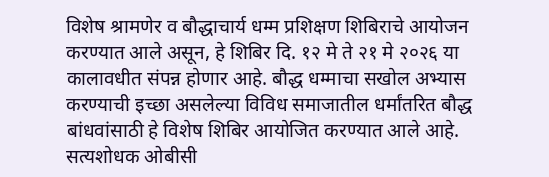विशेष श्रामणेर व बौद्धाचार्य धम्म प्रशिक्षण शिबिराचे आयोजन करण्यात आले असून, हे शिबिर दि. १२ मे ते २१ मे २०२६ या कालावधीत संपन्न होणार आहे. बौद्ध धम्माचा सखोल अभ्यास करण्याची इच्छा असलेल्या विविध समाजातील धर्मांतरित बौद्ध बांधवांसाठी हे विशेष शिबिर आयोजित करण्यात आले आहे. सत्यशोधक ओबीसी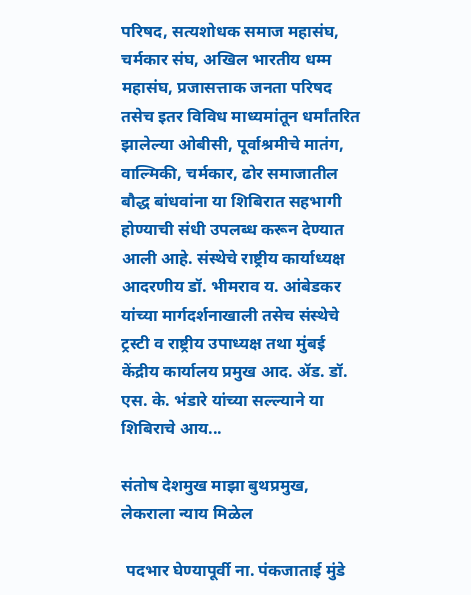परिषद, सत्यशोधक समाज महासंघ, चर्मकार संघ, अखिल भारतीय धम्म महासंघ, प्रजासत्ताक जनता परिषद तसेच इतर विविध माध्यमांतून धर्मांतरित झालेल्या ओबीसी, पूर्वाश्रमीचे मातंग, वाल्मिकी, चर्मकार, ढोर समाजातील बौद्ध बांधवांना या शिबिरात सहभागी होण्याची संधी उपलब्ध करून देण्यात आली आहे. संस्थेचे राष्ट्रीय कार्याध्यक्ष आदरणीय डॉ. भीमराव य. आंबेडकर यांच्या मार्गदर्शनाखाली तसेच संस्थेचे ट्रस्टी व राष्ट्रीय उपाध्यक्ष तथा मुंबई केंद्रीय कार्यालय प्रमुख आद. ॲड. डॉ. एस. के. भंडारे यांच्या सल्ल्याने या शिबिराचे आय...

संतोष देशमुख माझा बुथप्रमुख, लेकराला न्याय मिळेल

 पदभार घेण्यापूर्वी ना. पंकजाताई मुंडे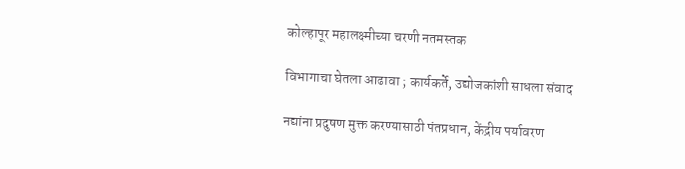कोल्हापूर महालक्ष्मीच्या चरणी नतमस्तक

विभागाचा घेतला आढावा ; कार्यकर्ते, उद्योजकांशी साधला संवाद

नद्यांना प्रदुषण मुक्त करण्यासाठी पंतप्रधान, केंद्रीय पर्यावरण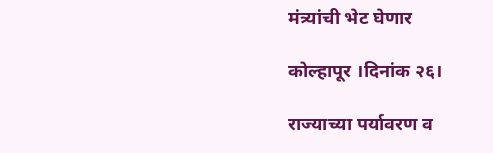मंत्र्यांची भेट घेणार

कोल्हापूर ।दिनांक २६।

राज्याच्या पर्यावरण व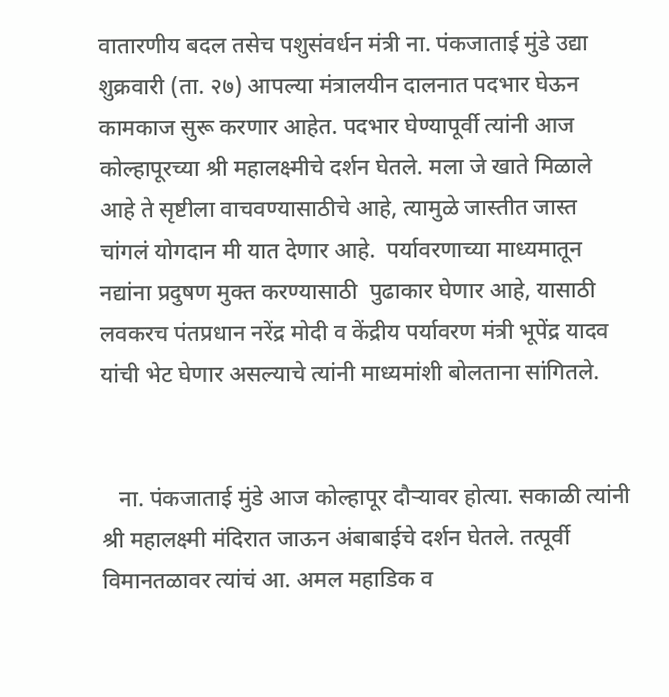वातारणीय बदल तसेच पशुसंवर्धन मंत्री ना. पंकजाताई मुंडे उद्या शुक्रवारी (ता. २७) आपल्या मंत्रालयीन दालनात पदभार घेऊन कामकाज सुरू करणार आहेत. पदभार घेण्यापूर्वी त्यांनी आज कोल्हापूरच्या श्री महालक्ष्मीचे दर्शन घेतले. मला जे खाते मिळाले आहे ते सृष्टीला वाचवण्यासाठीचे आहे, त्यामुळे जास्तीत जास्त चांगलं योगदान मी यात देणार आहे.  पर्यावरणाच्या माध्यमातून नद्यांना प्रदुषण मुक्त करण्यासाठी  पुढाकार घेणार आहे, यासाठी लवकरच पंतप्रधान नरेंद्र मोदी व केंद्रीय पर्यावरण मंत्री भूपेंद्र यादव यांची भेट घेणार असल्याचे त्यांनी माध्यमांशी बोलताना सांगितले.


   ना. पंकजाताई मुंडे आज कोल्हापूर दौर्‍यावर होत्या. सकाळी त्यांनी श्री महालक्ष्मी मंदिरात जाऊन अंबाबाईचे दर्शन घेतले. तत्पूर्वी विमानतळावर त्यांचं आ. अमल महाडिक व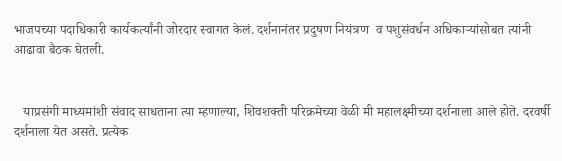भाजपच्या पदाधिकारी कार्यकर्त्यांनी जोरदार स्वागत केलं. दर्शनानंतर प्रदुषण नियंत्रण  व पशुसंवर्धन अधिकाऱ्यांसोबत त्यांनी आढावा बैठक घेतली.


   याप्रसंगी माध्यमांशी संवाद साधताना त्या म्हणाल्या, शिवशक्ती परिक्रमेच्या वेळी मी महालक्ष्मीच्या दर्शनाला आले होते. दरवर्षी दर्शनाला येत असते. प्रत्येक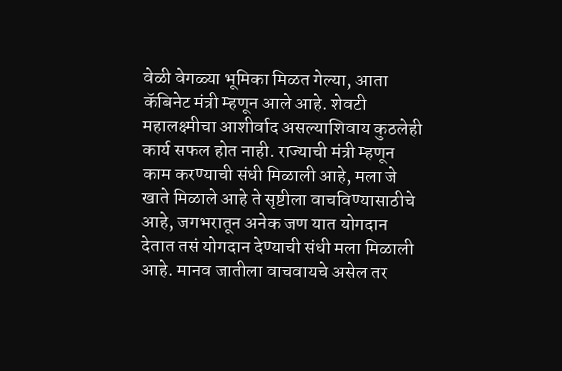वेळी वेगळ्या भूमिका मिळत गेल्या, आता कॅबिनेट मंत्री म्हणून आले आहे. शेवटी महालक्ष्मीचा आशीर्वाद असल्याशिवाय कुठलेही कार्य सफल होत नाही. राज्याची मंत्री म्हणून काम करण्याची संधी मिळाली आहे, मला जे खाते मिळाले आहे ते सृष्टीला वाचविण्यासाठीचे आहे, जगभरातून अनेक जण यात योगदान देतात तसं योगदान देण्याची संधी मला मिळाली आहे. मानव जातीला वाचवायचे असेल तर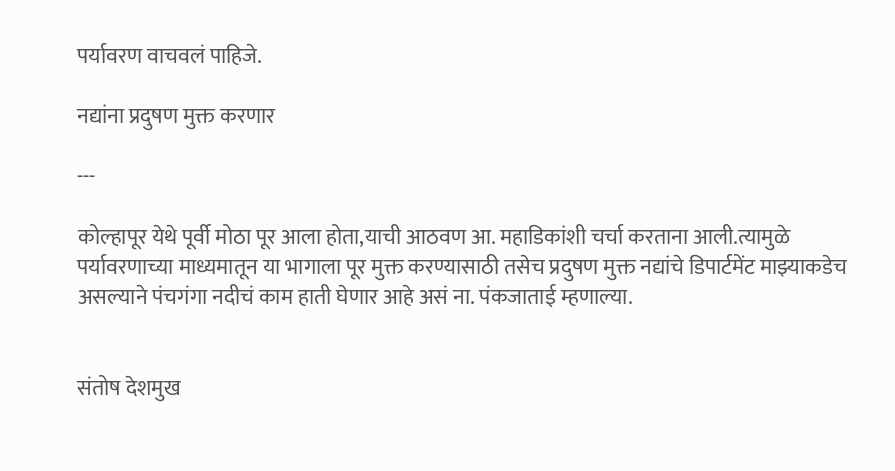पर्यावरण वाचवलं पाहिजे.

नद्यांना प्रदुषण मुक्त करणार

---

कोल्हापूर येथे पूर्वी मोठा पूर आला होता,याची आठवण आ. महाडिकांशी चर्चा करताना आली.त्यामुळे पर्यावरणाच्या माध्यमातून या भागाला पूर मुक्त करण्यासाठी तसेच प्रदुषण मुक्त नद्यांचे डिपार्टमेंट माझ्याकडेच असल्याने पंचगंगा नदीचं काम हाती घेणार आहे असं ना. पंकजाताई म्हणाल्या.


संतोष देशमुख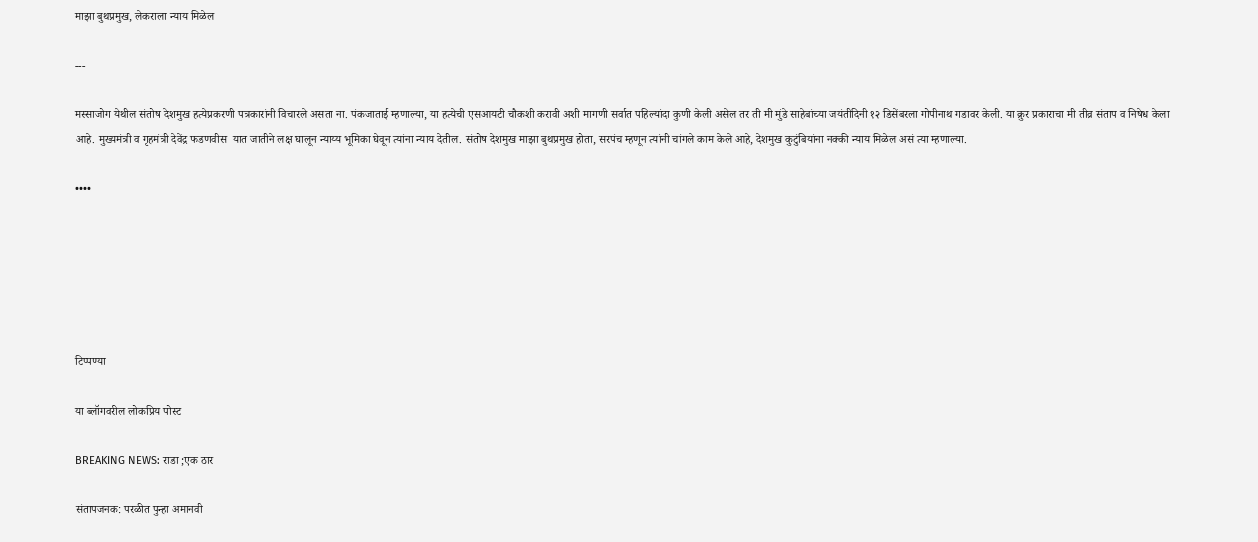माझा बुथप्रमुख, लेकराला न्याय मिळेल

---

मस्साजोग येथील संतोष देशमुख हत्येप्रकरणी पत्रकारांनी विचारले असता ना. पंकजाताई म्हणाल्या, या हत्येची एसआयटी चौकशी करावी अशी मागणी सर्वात पहिल्यांदा कुणी केली असेल तर ती मी मुंडे साहेबांच्या जयंतीदिनी १२ डिसेंबरला गोपीनाथ गडावर केली. या क्रुर प्रकाराचा मी तीव्र संताप व निषेध केला आहे. मुख्यमंत्री व गृहमंत्री देवेंद्र फडणवीस  यात जातीने लक्ष घालून न्याय्य भूमिका घेवून त्यांना न्याय देतील. संतोष देशमुख माझा बुथप्रमुख होता, सरपंच म्हणून त्यांनी चांगले काम केले आहे, देशमुख कुटुंबियांना नक्की न्याय मिळेल असं त्या म्हणाल्या.

••••






टिप्पण्या

या ब्लॉगवरील लोकप्रिय पोस्ट

BREAKING NEWS: राडा ;एक ठार

संतापजनक: परळीत पुन्हा अमानवी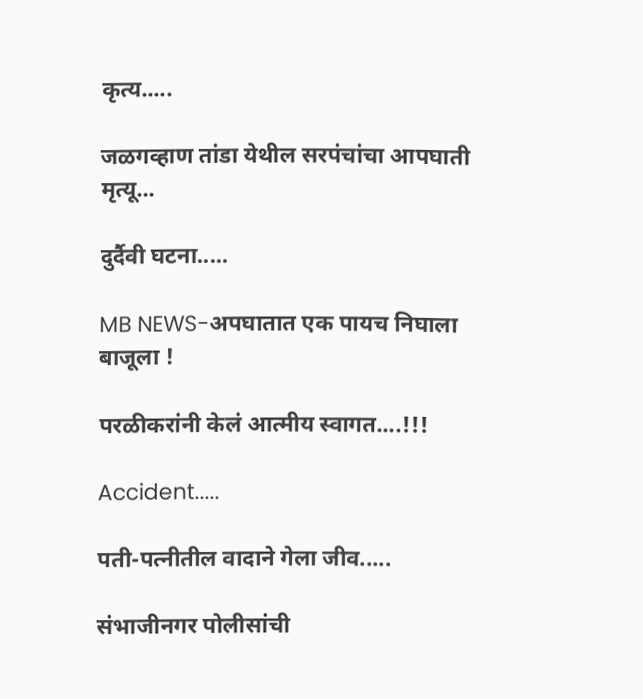कृत्य.....

जळगव्हाण तांडा येथील सरपंचांचा आपघाती मृत्यू...

दुर्दैवी घटना.....

MB NEWS-अपघातात एक पायच निघाला बाजूला !

परळीकरांनी केलं आत्मीय स्वागत....!!!

Accident.....

पती-पत्नीतील वादाने गेला जीव.....

संभाजीनगर पोलीसांची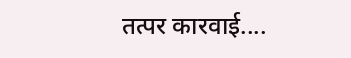तत्पर कारवाई....